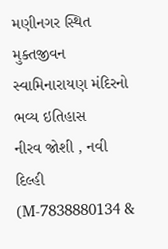મણીનગર સ્થિત મુક્તજીવન સ્વામિનારાયણ મંદિરનો ભવ્ય ઇતિહાસ
નીરવ જોશી , નવી દિલ્હી (M-7838880134 &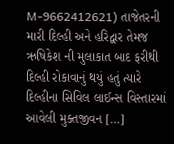M-9662412621) તાજેતરની મારી દિલ્હી અને હરિદ્વાર તેમજ ઋષિકેશ ની મુલાકાત બાદ ફરીથી દિલ્હી રોકાવાનું થયું હતું ત્યારે દિલ્હીના સિવિલ લાઈન્સ વિસ્તારમાં આવેલી મુક્તજીવન […]